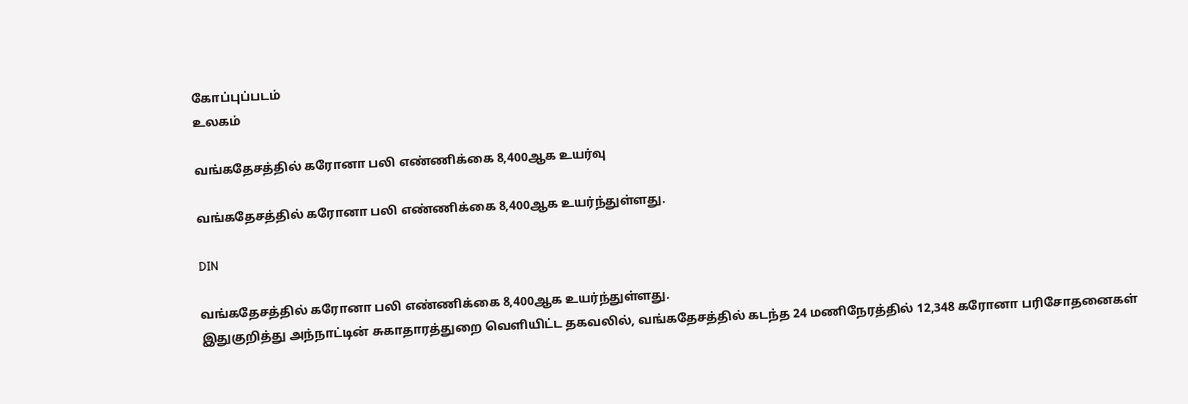கோப்புப்படம்
உலகம்

வங்கதேசத்தில் கரோனா பலி எண்ணிக்கை 8,400ஆக உயர்வு

வங்கதேசத்தில் கரோனா பலி எண்ணிக்கை 8,400ஆக உயர்ந்துள்ளது.

DIN

வங்கதேசத்தில் கரோனா பலி எண்ணிக்கை 8,400ஆக உயர்ந்துள்ளது.
இதுகுறித்து அந்நாட்டின் சுகாதாரத்துறை வெளியிட்ட தகவலில், வங்கதேசத்தில் கடந்த 24 மணிநேரத்தில் 12,348 கரோனா பரிசோதனைகள்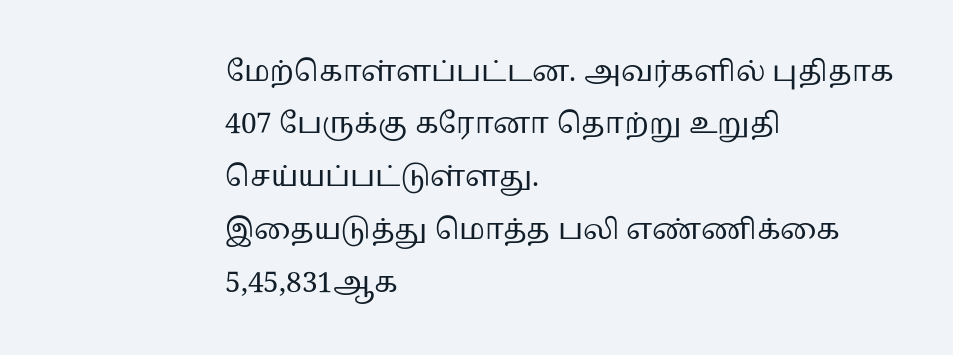மேற்கொள்ளப்பட்டன. அவர்களில் புதிதாக 407 பேருக்கு கரோனா தொற்று உறுதி செய்யப்பட்டுள்ளது.
இதையடுத்து மொத்த பலி எண்ணிக்கை 5,45,831ஆக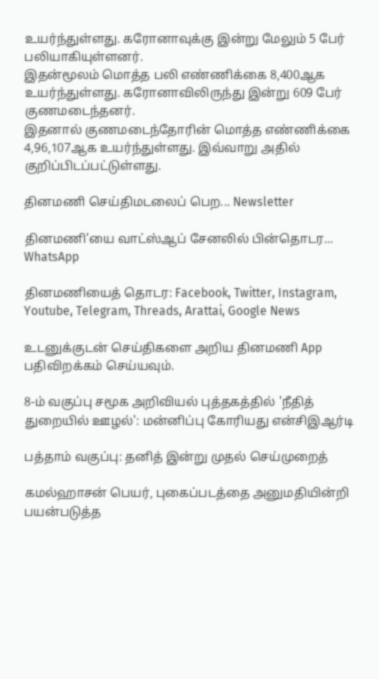உயர்ந்துள்ளது. கரோனாவுக்கு இன்று மேலும் 5 பேர் பலியாகியுள்ளனர்.
இதன்மூலம் மொத்த பலி எண்ணிக்கை 8,400ஆக உயர்ந்துள்ளது. கரோனாவிலிருந்து இன்று 609 பேர் குணமடைந்தனர்.
இதனால் குணமடைந்தோரின் மொத்த எண்ணிக்கை 4,96,107ஆக உயர்ந்துள்ளது. இவ்வாறு அதில் குறிப்பிடப்பட்டுள்ளது.

தினமணி செய்திமடலைப் பெற... Newsletter

தினமணி'யை வாட்ஸ்ஆப் சேனலில் பின்தொடர... WhatsApp

தினமணியைத் தொடர: Facebook, Twitter, Instagram, Youtube, Telegram, Threads, Arattai, Google News

உடனுக்குடன் செய்திகளை அறிய தினமணி App பதிவிறக்கம் செய்யவும்.

8-ம் வகுப்பு சமூக அறிவியல் புத்தகத்தில் 'நீதித் துறையில் ஊழல்': மன்னிப்பு கோரியது என்சிஇஆர்டி

பத்தாம் வகுப்பு: தனித் இன்று முதல் செய்முறைத்

கமல்ஹாசன் பெயர், புகைப்படத்தை அனுமதியின்றி பயன்படுத்த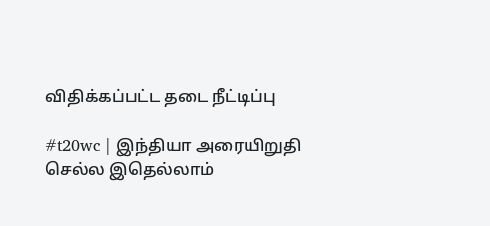விதிக்கப்பட்ட தடை நீட்டிப்பு

#t20wc | இந்தியா அரையிறுதி செல்ல இதெல்லாம்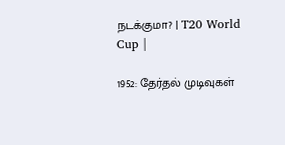நடக்குமா? | T20 World Cup |

1952: தேர்தல் முடிவுகள்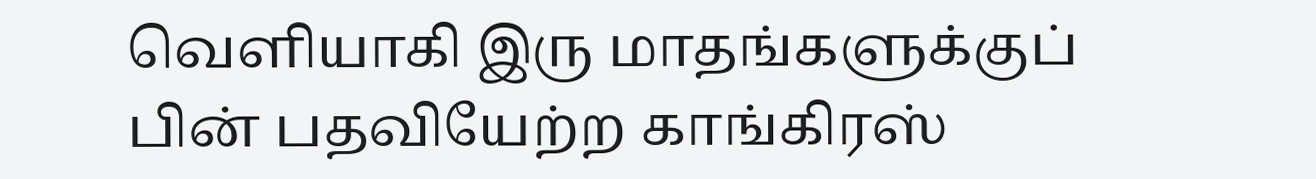வெளியாகி இரு மாதங்களுக்குப் பின் பதவியேற்ற காங்கிரஸ்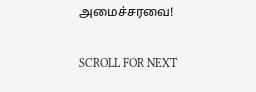அமைச்சரவை!

SCROLL FOR NEXT